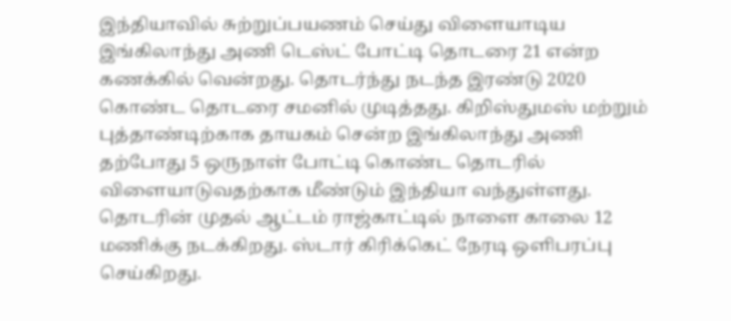இந்தியாவில் சுற்றுப்பயணம் செய்து விளையாடிய இங்கிலாந்து அணி டெஸ்ட் போட்டி தொடரை 21 என்ற கணக்கில் வென்றது. தொடர்ந்து நடந்த இரண்டு 2020 கொண்ட தொடரை சமனில் முடித்தது. கிறிஸ்துமஸ் மற்றும் புத்தாண்டிற்காக தாயகம் சென்ற இங்கிலாந்து அணி தற்போது 5 ஒருநாள் போட்டி கொண்ட தொடரில் விளையாடுவதற்காக மீண்டும் இந்தியா வந்துள்ளது. தொடரின் முதல் ஆட்டம் ராஜ்காட்டில் நாளை காலை 12 மணிக்கு நடக்கிறது. ஸ்டார் கிரிக்கெட் நேரடி ஒளிபரப்பு செய்கிறது.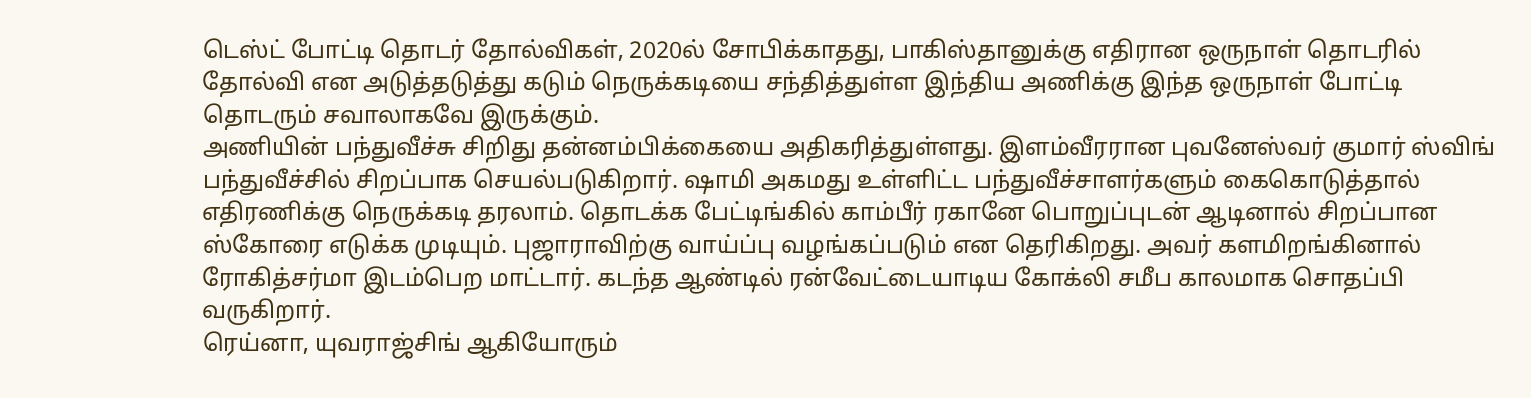டெஸ்ட் போட்டி தொடர் தோல்விகள், 2020ல் சோபிக்காதது, பாகிஸ்தானுக்கு எதிரான ஒருநாள் தொடரில் தோல்வி என அடுத்தடுத்து கடும் நெருக்கடியை சந்தித்துள்ள இந்திய அணிக்கு இந்த ஒருநாள் போட்டி தொடரும் சவாலாகவே இருக்கும்.
அணியின் பந்துவீச்சு சிறிது தன்னம்பிக்கையை அதிகரித்துள்ளது. இளம்வீரரான புவனேஸ்வர் குமார் ஸ்விங் பந்துவீச்சில் சிறப்பாக செயல்படுகிறார். ஷாமி அகமது உள்ளிட்ட பந்துவீச்சாளர்களும் கைகொடுத்தால் எதிரணிக்கு நெருக்கடி தரலாம். தொடக்க பேட்டிங்கில் காம்பீர் ரகானே பொறுப்புடன் ஆடினால் சிறப்பான ஸ்கோரை எடுக்க முடியும். புஜாராவிற்கு வாய்ப்பு வழங்கப்படும் என தெரிகிறது. அவர் களமிறங்கினால் ரோகித்சர்மா இடம்பெற மாட்டார். கடந்த ஆண்டில் ரன்வேட்டையாடிய கோக்லி சமீப காலமாக சொதப்பி வருகிறார்.
ரெய்னா, யுவராஜ்சிங் ஆகியோரும்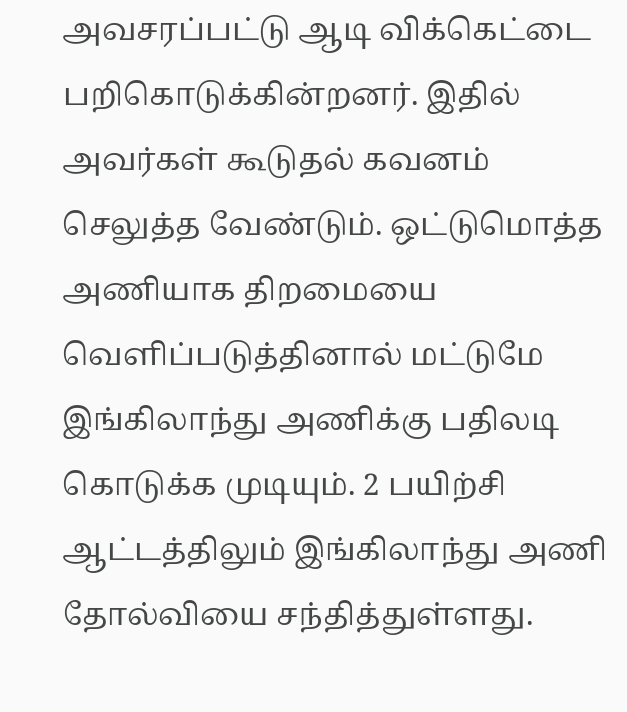அவசரப்பட்டு ஆடி விக்கெட்டை பறிகொடுக்கின்றனர். இதில் அவர்கள் கூடுதல் கவனம் செலுத்த வேண்டும். ஒட்டுமொத்த அணியாக திறமையை வெளிப்படுத்தினால் மட்டுமே இங்கிலாந்து அணிக்கு பதிலடி கொடுக்க முடியும். 2 பயிற்சி ஆட்டத்திலும் இங்கிலாந்து அணி தோல்வியை சந்தித்துள்ளது.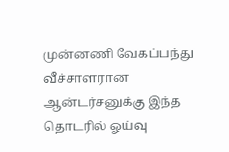முன்னணி வேகப்பந்து வீச்சாளரான ஆன்டர்சனுக்கு இந்த தொடரில் ஓய்வு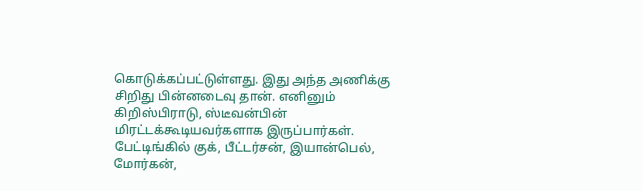கொடுக்கப்பட்டுள்ளது. இது அந்த அணிக்கு சிறிது பின்னடைவு தான். எனினும் கிறிஸ்பிராடு, ஸ்டீவன்பின் மிரட்டக்கூடியவர்களாக இருப்பார்கள். பேட்டிங்கில் குக், பீட்டர்சன், இயான்பெல், மோர்கன்,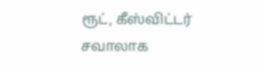ரூட், கீஸ்விட்டர் சவாலாக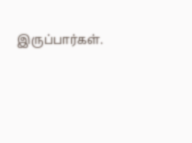இருப்பார்கள்.